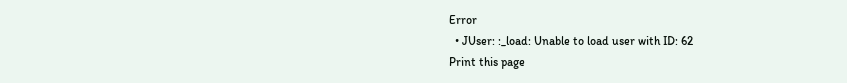Error
  • JUser: :_load: Unable to load user with ID: 62
Print this page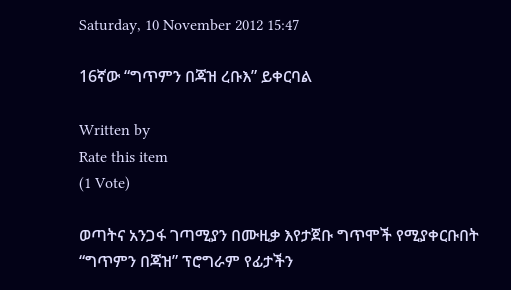Saturday, 10 November 2012 15:47

16ኛው “ግጥምን በጃዝ ረቡእ” ይቀርባል

Written by
Rate this item
(1 Vote)

ወጣትና አንጋፋ ገጣሚያን በሙዚቃ እየታጀቡ ግጥሞች የሚያቀርቡበት “ግጥምን በጃዝ” ፕሮግራም የፊታችን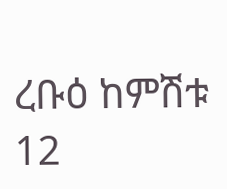ረቡዕ ከምሽቱ 12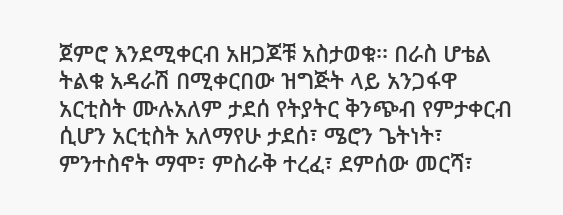ጀምሮ እንደሚቀርብ አዘጋጆቹ አስታወቁ፡፡ በራስ ሆቴል ትልቁ አዳራሽ በሚቀርበው ዝግጅት ላይ አንጋፋዋ አርቲስት ሙሉአለም ታደሰ የትያትር ቅንጭብ የምታቀርብ ሲሆን አርቲስት አለማየሁ ታደሰ፣ ሜሮን ጌትነት፣ ምንተስኖት ማሞ፣ ምስራቅ ተረፈ፣ ደምሰው መርሻ፣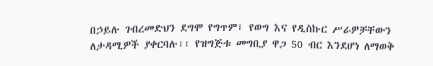በኃይሉ ገብረመድህን ደግሞ የግጥም፣ የወግ እና የዲስኩር ሥራዎቻቸውን ለታዳሚዎች ያቀርባሉ፡፡ የዝግጅቱ መግቢያ ዋጋ 50 ብር እንደሆነ ለማወቅ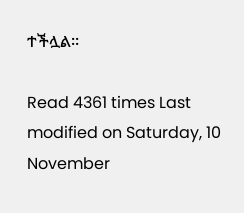ተችሏል፡፡

Read 4361 times Last modified on Saturday, 10 November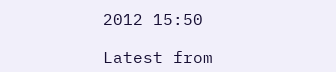2012 15:50

Latest from